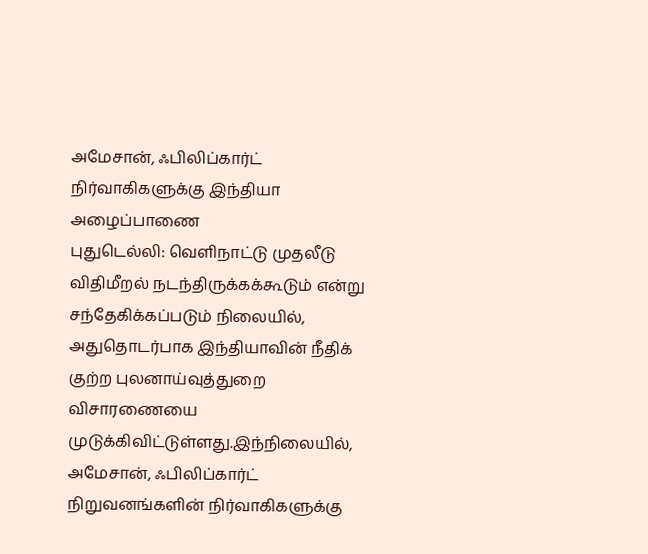அமேசான், ஃபிலிப்கார்ட் நிர்வாகிகளுக்கு இந்தியா அழைப்பாணை
புதுடெல்லி: வெளிநாட்டு முதலீடு விதிமீறல் நடந்திருக்கக்கூடும் என்று சந்தேகிக்கப்படும் நிலையில், அதுதொடர்பாக இந்தியாவின் நீதிக் குற்ற புலனாய்வுத்துறை விசாரணையை முடுக்கிவிட்டுள்ளது.இந்நிலையில், அமேசான், ஃபிலிப்கார்ட் நிறுவனங்களின் நிர்வாகிகளுக்கு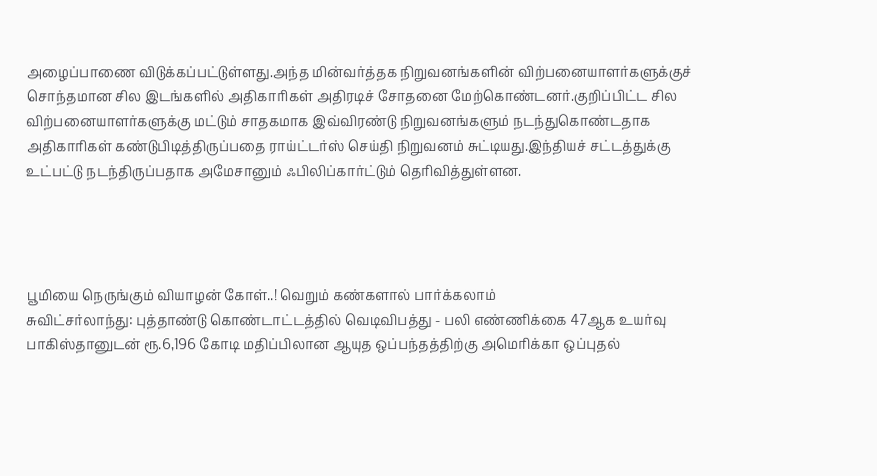அழைப்பாணை விடுக்கப்பட்டுள்ளது.அந்த மின்வர்த்தக நிறுவனங்களின் விற்பனையாளர்களுக்குச் சொந்தமான சில இடங்களில் அதிகாரிகள் அதிரடிச் சோதனை மேற்கொண்டனர்.குறிப்பிட்ட சில விற்பனையாளர்களுக்கு மட்டும் சாதகமாக இவ்விரண்டு நிறுவனங்களும் நடந்துகொண்டதாக அதிகாரிகள் கண்டுபிடித்திருப்பதை ராய்ட்டர்ஸ் செய்தி நிறுவனம் சுட்டியது.இந்தியச் சட்டத்துக்கு உட்பட்டு நடந்திருப்பதாக அமேசானும் ஃபிலிப்கார்ட்டும் தெரிவித்துள்ளன.




பூமியை நெருங்கும் வியாழன் கோள்..! வெறும் கண்களால் பார்க்கலாம்
சுவிட்சர்லாந்து: புத்தாண்டு கொண்டாட்டத்தில் வெடிவிபத்து - பலி எண்ணிக்கை 47ஆக உயர்வு
பாகிஸ்தானுடன் ரூ.6,196 கோடி மதிப்பிலான ஆயுத ஒப்பந்தத்திற்கு அமெரிக்கா ஒப்புதல்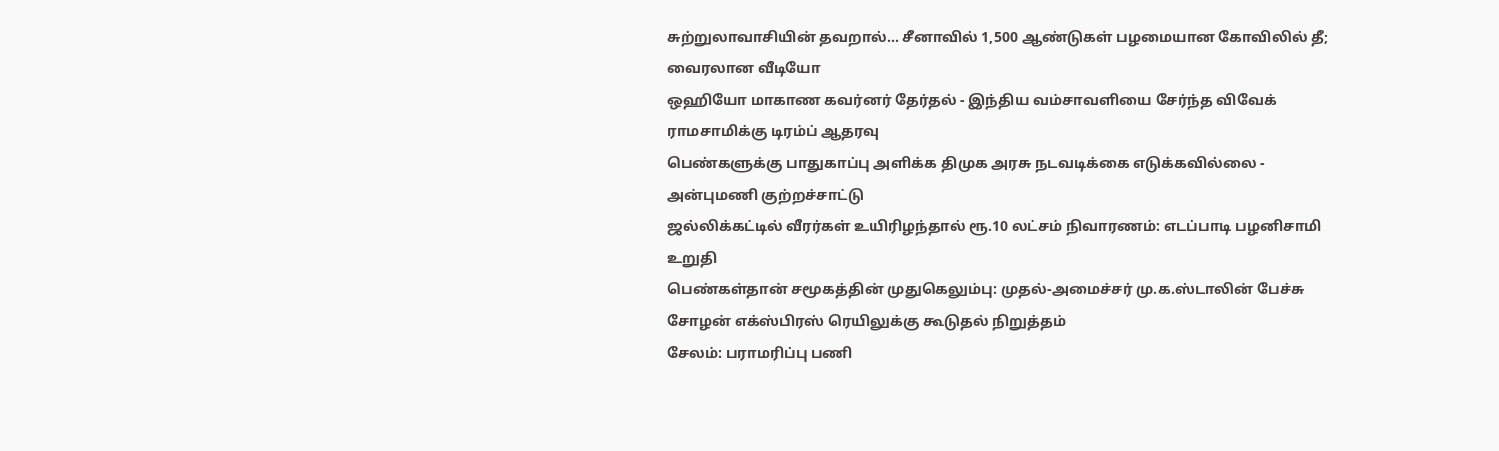சுற்றுலாவாசியின் தவறால்... சீனாவில் 1,500 ஆண்டுகள் பழமையான கோவிலில் தீ; வைரலான வீடியோ
ஒஹியோ மாகாண கவர்னர் தேர்தல் - இந்திய வம்சாவளியை சேர்ந்த விவேக் ராமசாமிக்கு டிரம்ப் ஆதரவு
பெண்களுக்கு பாதுகாப்பு அளிக்க திமுக அரசு நடவடிக்கை எடுக்கவில்லை - அன்புமணி குற்றச்சாட்டு
ஜல்லிக்கட்டில் வீரர்கள் உயிரிழந்தால் ரூ.10 லட்சம் நிவாரணம்: எடப்பாடி பழனிசாமி உறுதி
பெண்கள்தான் சமூகத்தின் முதுகெலும்பு: முதல்-அமைச்சர் மு.க.ஸ்டாலின் பேச்சு
சோழன் எக்ஸ்பிரஸ் ரெயிலுக்கு கூடுதல் நிறுத்தம்
சேலம்: பராமரிப்பு பணி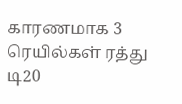காரணமாக 3 ரெயில்கள் ரத்து
டி20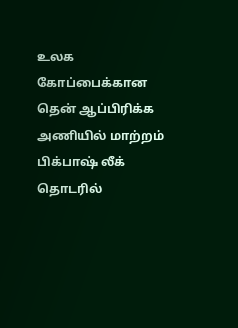உலக கோப்பைக்கான தென் ஆப்பிரிக்க அணியில் மாற்றம்
பிக்பாஷ் லீக் தொடரில்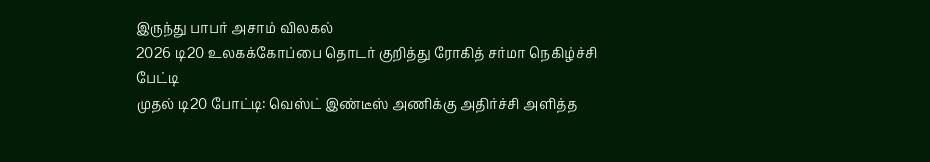இருந்து பாபர் அசாம் விலகல்
2026 டி20 உலகக்கோப்பை தொடர் குறித்து ரோகித் சர்மா நெகிழ்ச்சி பேட்டி
முதல் டி20 போட்டி: வெஸ்ட் இண்டீஸ் அணிக்கு அதிர்ச்சி அளித்த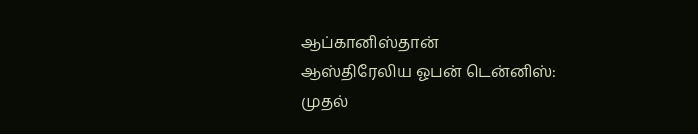ஆப்கானிஸ்தான்
ஆஸ்திரேலிய ஓபன் டென்னிஸ்: முதல்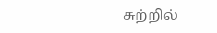சுற்றில்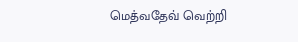மெத்வதேவ் வெற்றி